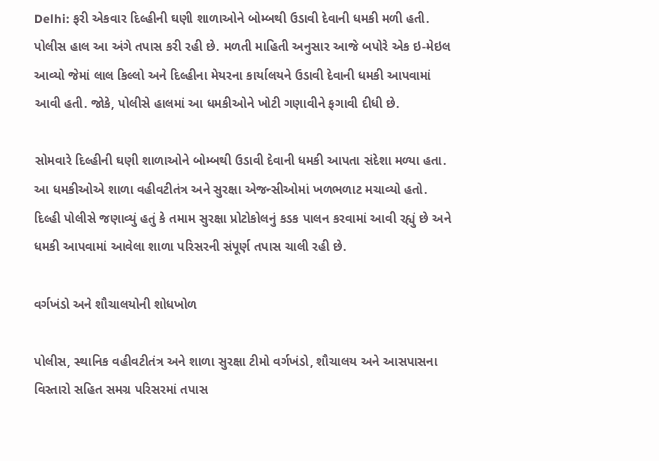Delhi: ફરી એકવાર દિલ્હીની ઘણી શાળાઓને બોમ્બથી ઉડાવી દેવાની ધમકી મળી હતી. પોલીસ હાલ આ અંગે તપાસ કરી રહી છે. મળતી માહિતી અનુસાર આજે બપોરે એક ઇ-મેઇલ આવ્યો જેમાં લાલ કિલ્લો અને દિલ્હીના મેયરના કાર્યાલયને ઉડાવી દેવાની ધમકી આપવામાં આવી હતી. જોકે, પોલીસે હાલમાં આ ધમકીઓને ખોટી ગણાવીને ફગાવી દીધી છે.

સોમવારે દિલ્હીની ઘણી શાળાઓને બોમ્બથી ઉડાવી દેવાની ધમકી આપતા સંદેશા મળ્યા હતા. આ ધમકીઓએ શાળા વહીવટીતંત્ર અને સુરક્ષા એજન્સીઓમાં ખળભળાટ મચાવ્યો હતો. દિલ્હી પોલીસે જણાવ્યું હતું કે તમામ સુરક્ષા પ્રોટોકોલનું કડક પાલન કરવામાં આવી રહ્યું છે અને ધમકી આપવામાં આવેલા શાળા પરિસરની સંપૂર્ણ તપાસ ચાલી રહી છે.

વર્ગખંડો અને શૌચાલયોની શોધખોળ

પોલીસ, સ્થાનિક વહીવટીતંત્ર અને શાળા સુરક્ષા ટીમો વર્ગખંડો, શૌચાલય અને આસપાસના વિસ્તારો સહિત સમગ્ર પરિસરમાં તપાસ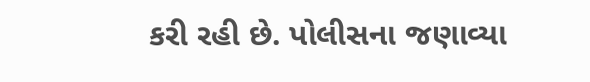કરી રહી છે. પોલીસના જણાવ્યા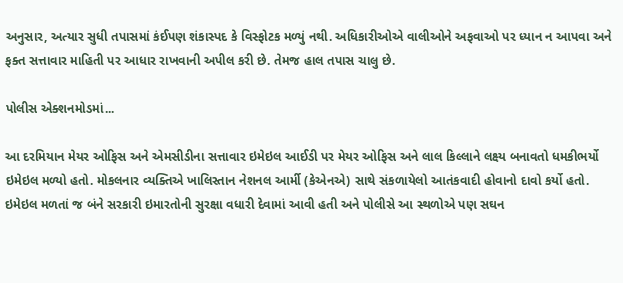અનુસાર, અત્યાર સુધી તપાસમાં કંઈપણ શંકાસ્પદ કે વિસ્ફોટક મળ્યું નથી. અધિકારીઓએ વાલીઓને અફવાઓ પર ધ્યાન ન આપવા અને ફક્ત સત્તાવાર માહિતી પર આધાર રાખવાની અપીલ કરી છે. તેમજ હાલ તપાસ ચાલુ છે.

પોલીસ એક્શનમોડમાં...

આ દરમિયાન મેયર ઓફિસ અને એમસીડીના સત્તાવાર ઇમેઇલ આઈડી પર મેયર ઓફિસ અને લાલ કિલ્લાને લક્ષ્ય બનાવતો ધમકીભર્યો ઇમેઇલ મળ્યો હતો. મોકલનાર વ્યક્તિએ ખાલિસ્તાન નેશનલ આર્મી (કેએનએ) સાથે સંકળાયેલો આતંકવાદી હોવાનો દાવો કર્યો હતો. ઇમેઇલ મળતાં જ બંને સરકારી ઇમારતોની સુરક્ષા વધારી દેવામાં આવી હતી અને પોલીસે આ સ્થળોએ પણ સઘન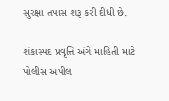સુરક્ષા તપાસ શરૂ કરી દીધી છે.

શંકાસ્પદ પ્રવૃત્તિ અંગે માહિતી માટે પોલીસ અપીલ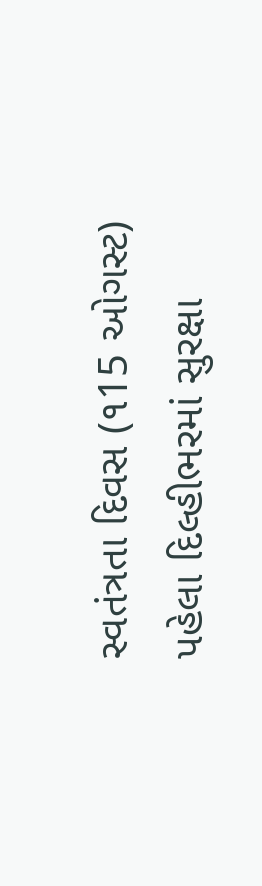સ્વતંત્રતા દિવસ (૧15 ઓગસ્ટ) પહેલા દિલ્હીભરમાં સુરક્ષા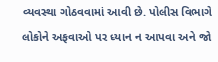વ્યવસ્થા ગોઠવવામાં આવી છે. પોલીસ વિભાગે લોકોને અફવાઓ પર ધ્યાન ન આપવા અને જો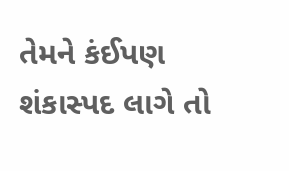તેમને કંઈપણ શંકાસ્પદ લાગે તો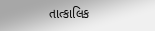તાત્કાલિક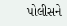પોલીસને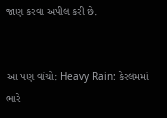જાણ કરવા અપીલ કરી છે.


આ પણ વાંચો: Heavy Rain: કેરલમમાં ભારે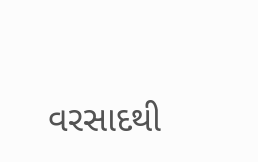વરસાદથી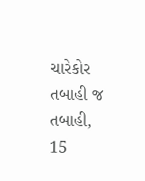ચારેકોર તબાહી જ તબાહી, 15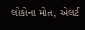લોકોના મોત, એલર્ટ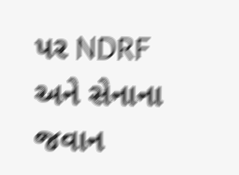પર NDRF અને સેનાના જવાન